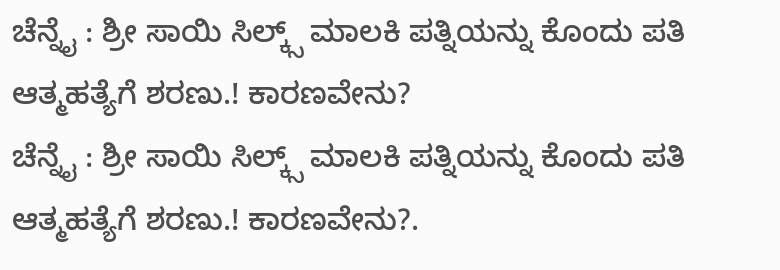ಚೆನ್ನೈ : ಶ್ರೀ ಸಾಯಿ ಸಿಲ್ಕ್ಸ್ ಮಾಲಕಿ ಪತ್ನಿಯನ್ನು ಕೊಂದು ಪತಿ ಆತ್ಮಹತ್ಯೆಗೆ ಶರಣು.! ಕಾರಣವೇನು?
ಚೆನ್ನೈ : ಶ್ರೀ ಸಾಯಿ ಸಿಲ್ಕ್ಸ್ ಮಾಲಕಿ ಪತ್ನಿಯನ್ನು ಕೊಂದು ಪತಿ ಆತ್ಮಹತ್ಯೆಗೆ ಶರಣು.! ಕಾರಣವೇನು?.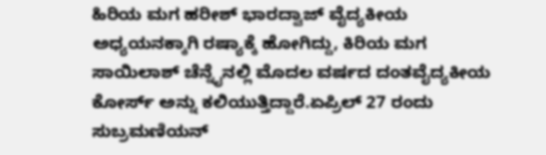ಹಿರಿಯ ಮಗ ಹರೀಶ್ ಭಾರದ್ವಾಜ್ ವೈದ್ಯಕೀಯ ಅಧ್ಯಯನಕ್ಕಾಗಿ ರಷ್ಯಾಕ್ಕೆ ಹೋಗಿದ್ದು, ಕಿರಿಯ ಮಗ ಸಾಯಿಲಾಶ್ ಚೆನ್ನೈನಲ್ಲಿ ಮೊದಲ ವರ್ಷದ ದಂತವೈದ್ಯಕೀಯ ಕೋರ್ಸ್ ಅನ್ನು ಕಲಿಯುತ್ತಿದ್ದಾರೆ.ಏಪ್ರಿಲ್ 27 ರಂದು ಸುಬ್ರಮಣಿಯನ್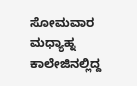ಸೋಮವಾರ ಮಧ್ಯಾಹ್ನ ಕಾಲೇಜಿನಲ್ಲಿದ್ದ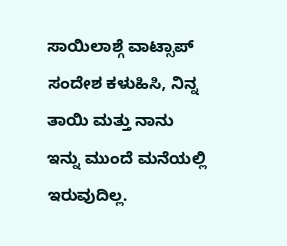ಸಾಯಿಲಾಶ್ಗೆ ವಾಟ್ಸಾಪ್ ಸಂದೇಶ ಕಳುಹಿಸಿ, ನಿನ್ನ ತಾಯಿ ಮತ್ತು ನಾನು ಇನ್ನು ಮುಂದೆ ಮನೆಯಲ್ಲಿ ಇರುವುದಿಲ್ಲ.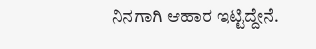ನಿನಗಾಗಿ ಆಹಾರ ಇಟ್ಟಿದ್ದೇನೆ.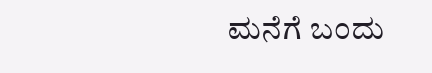ಮನೆಗೆ ಬಂದು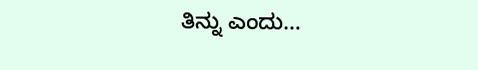ತಿನ್ನು ಎಂದು…